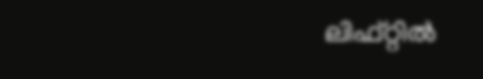ലിഫ്റ്റില്‍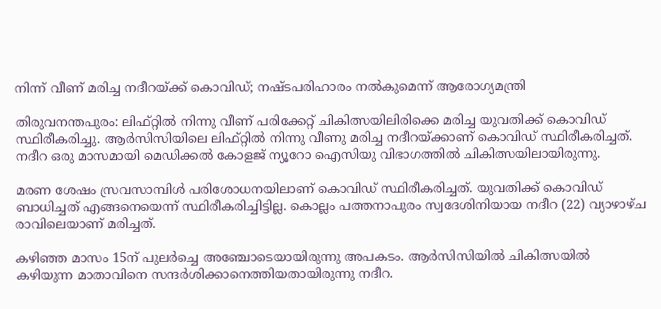നിന്ന് വീണ് മരിച്ച നദീറയ്ക്ക് കൊവിഡ്; നഷ്ടപരിഹാരം നല്‍കുമെന്ന് ആരോഗ്യമന്ത്രി

തിരുവനന്തപുരം: ലിഫ്റ്റില്‍ നിന്നു വീണ് പരിക്കേറ്റ് ചികിത്സയിലിരിക്കെ മരിച്ച യുവതിക്ക് കൊവിഡ് സ്ഥിരീകരിച്ചു. ആര്‍സിസിയിലെ ലിഫ്റ്റില്‍ നിന്നു വീണു മരിച്ച നദീറയ്ക്കാണ് കൊവിഡ് സ്ഥിരീകരിച്ചത്. നദീറ ഒരു മാസമായി മെഡിക്കല്‍ കോളജ് ന്യൂറോ ഐസിയു വിഭാഗത്തില്‍ ചികിത്സയിലായിരുന്നു.

മരണ ശേഷം സ്രവസാമ്പിള്‍ പരിശോധനയിലാണ് കൊവിഡ് സ്ഥിരീകരിച്ചത്. യുവതിക്ക് കൊവിഡ് ബാധിച്ചത് എങ്ങനെയെന്ന് സ്ഥിരീകരിച്ചിട്ടില്ല. കൊല്ലം പത്തനാപുരം സ്വദേശിനിയായ നദീറ (22) വ്യാഴാഴ്ച രാവിലെയാണ് മരിച്ചത്.

കഴിഞ്ഞ മാസം 15ന് പുലര്‍ച്ചെ അഞ്ചോടെയായിരുന്നു അപകടം. ആര്‍സിസിയില്‍ ചികിത്സയില്‍ കഴിയുന്ന മാതാവിനെ സന്ദര്‍ശിക്കാനെത്തിയതായിരുന്നു നദീറ.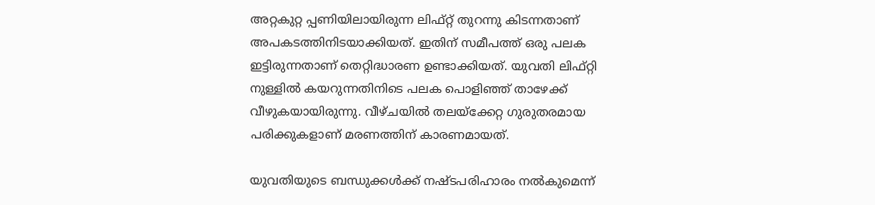അറ്റകുറ്റ പ്പണിയിലായിരുന്ന ലിഫ്റ്റ് തുറന്നു കിടന്നതാണ് അപകടത്തിനിടയാക്കിയത്. ഇതിന് സമീപത്ത് ഒരു പലക ഇട്ടിരുന്നതാണ് തെറ്റിദ്ധാരണ ഉണ്ടാക്കിയത്. യുവതി ലിഫ്റ്റി നുള്ളില്‍ കയറുന്നതിനിടെ പലക പൊളിഞ്ഞ് താഴേക്ക് വീഴുകയായിരുന്നു. വീഴ്ചയില്‍ തലയ്‌ക്കേറ്റ ഗുരുതരമായ പരിക്കുകളാണ് മരണത്തിന് കാരണമായത്.

യുവതിയുടെ ബന്ധുക്കള്‍ക്ക് നഷ്ടപരിഹാരം നല്‍കുമെന്ന്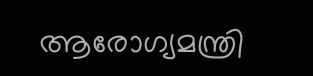ആരോഗ്യമന്ത്രി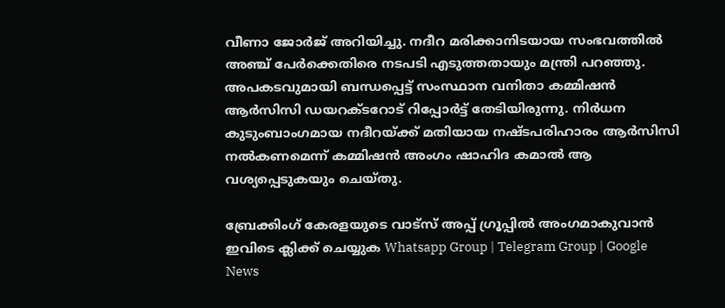വീണാ ജോര്‍ജ് അറിയിച്ചു. നദീറ മരിക്കാനിടയായ സംഭവത്തില്‍ അഞ്ച് പേര്‍ക്കെതിരെ നടപടി എടുത്തതായും മന്ത്രി പറഞ്ഞു. അപകടവുമായി ബന്ധപ്പെട്ട് സംസ്ഥാന വനിതാ കമ്മിഷന്‍ ആര്‍സിസി ഡയറക്ടറോട് റിപ്പോര്‍ട്ട് തേടിയിരുന്നു. നിര്‍ധന കുടുംബാംഗമായ നദീറയ്ക്ക് മതിയായ നഷ്ടപരിഹാരം ആര്‍സിസി നല്‍കണമെന്ന് കമ്മിഷന്‍ അംഗം ഷാഹിദ കമാല്‍ ആ വശ്യപ്പെടുകയും ചെയ്തു.

ബ്രേക്കിംഗ് കേരളയുടെ വാട്സ് അപ്പ് ഗ്രൂപ്പിൽ അംഗമാകുവാൻ ഇവിടെ ക്ലിക്ക് ചെയ്യുക Whatsapp Group | Telegram Group | Google News